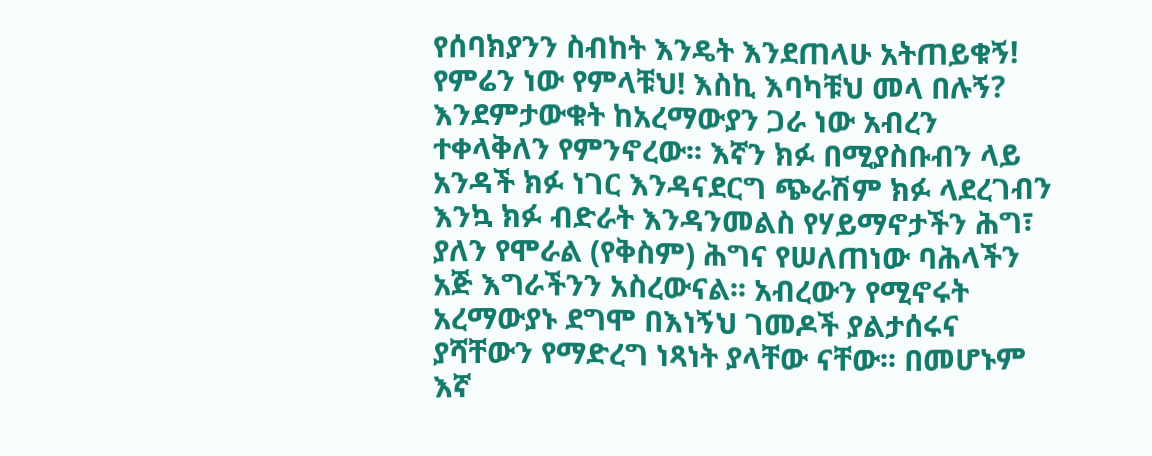የሰባክያንን ስብከት እንዴት እንደጠላሁ አትጠይቁኝ! የምሬን ነው የምላቹህ! እስኪ እባካቹህ መላ በሉኝ? እንደምታውቁት ከአረማውያን ጋራ ነው አብረን ተቀላቅለን የምንኖረው፡፡ እኛን ክፉ በሚያስቡብን ላይ አንዳች ክፉ ነገር እንዳናደርግ ጭራሽም ክፉ ላደረገብን እንኳ ክፉ ብድራት እንዳንመልስ የሃይማኖታችን ሕግ፣ ያለን የሞራል (የቅስም) ሕግና የሠለጠነው ባሕላችን አጅ እግራችንን አስረውናል፡፡ አብረውን የሚኖሩት አረማውያኑ ደግሞ በእነኝህ ገመዶች ያልታሰሩና ያሻቸውን የማድረግ ነጻነት ያላቸው ናቸው፡፡ በመሆኑም እኛ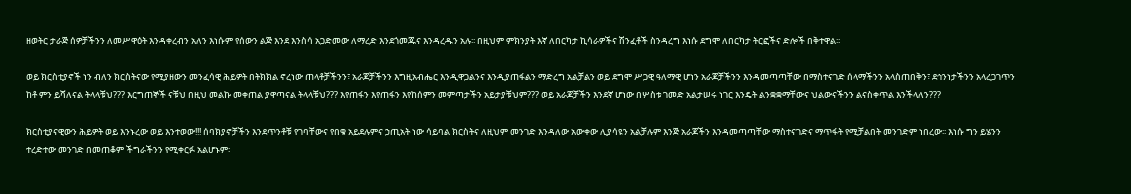ዘወትር ታራጅ ሰዎቻችንን ለመሥዋዕት እንዳቀረብን አለን እነሱም የሰውን ልጅ እንደ እንስሳ አጋድመው ለማረድ እንደጎመጁና እንዳረዱን አሉ፡፡ በዚህም ምክንያት እኛ ለበርካታ ኪሳራዎችና ሽንፈቶች ስንዳረግ እነሱ ደግሞ ለበርካታ ትርፎችና ድሎች በቅተዋል፡፡

ወይ ክርስቲያኖች ነን ብለን ክርስትናው የሚያዘውን መንፈሳዊ ሕይዎት በትክክል ኖረነው ጠላቶቻችንን፣ አራጆቻችንን እግዚአብሔር እንዲዋጋልንና እንዲያጠፋልን ማድረግ አልቻልን ወይ ደግሞ ሥጋዊ ዓለማዊ ሆነን አራጆቻችንን እንዳመጣጣቸው በማስተናገድ ሰላማችንን አላስጠበቅን፣ ደኅንነታችንን አላረጋገጥን ከቶ ምን ይሻለናል ትላላቹህ??? እርግጠኞች ናቹህ በዚህ መልኩ መቀጠል ያዋጣናል ትላላቹህ??? እየጠፋን እየጠፋን እየከሰምን መምጣታችን አይታያቹህም??? ወይ አራጆቻችን እንደኛ ሆነው በሦስቱ ገመድ አልታሠሩ ነገር እንዴት ልንቋቋማቸውና ህልውናችንን ልናስቀጥል እንችላለን???

ክርስቲያናዊውን ሕይዎት ወይ እንኑረው ወይ እንተወው!!! ሰባክያኖቻችን እንደጥንቶቹ የገባቸውና የበቁ አይደሉምና ኃጢአት ነው ሳይባል ክርስትና ለዚህም መንገድ እንዳለው አውቀው ሊያሳዩን አልቻሉም እንጅ አራጆችን እንዳመጣጣቸው ማስተናገድና ማጥፋት የሚቻልበት መንገድም ነበረው፡፡ እነሱ ግን ይሄንን ተረድተው መንገድ በመጠቆም ችግራችንን የሚቀርፉ አልሆኑም፡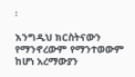፡

እንግዲህ ክርስትናውን የማንኖረውም የማንተወውም ከሆነ አረማውያን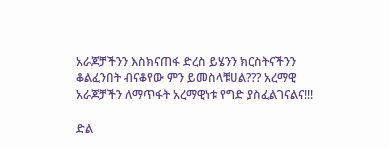አራጆቻችንን እስክናጠፋ ድረስ ይሄንን ክርስትናችንን ቆልፈንበት ብናቆየው ምን ይመስላቹሀል??? አረማዊ አራጆቻችን ለማጥፋት አረማዊነቱ የግድ ያስፈልገናልና!!!

ድል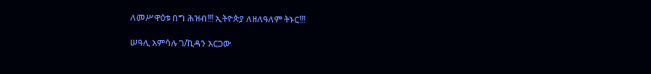ለመሥዋዕቱ በግ ሕዝብ!!! ኢትዮጵያ ለዘለዓለም ትኑር!!!

ሠዓሊ አምሳሉ ገ/ኪዳን አርጋው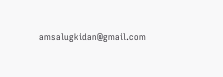amsalugkidan@gmail.com